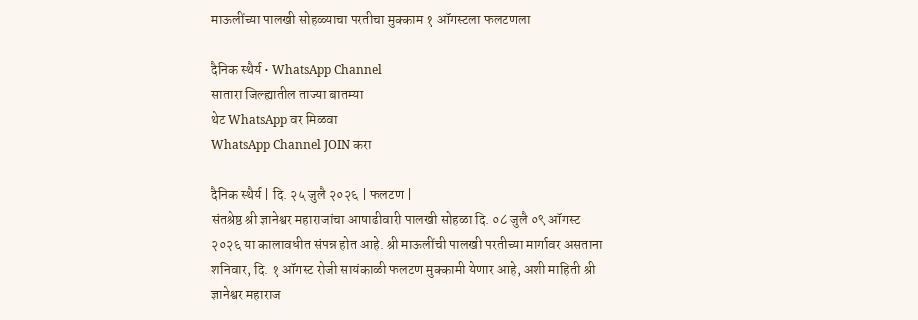माऊलींच्या पालखी सोहळ्याचा परतीचा मुक्काम १ ऑगस्टला फलटणला

दैनिक स्थैर्य • WhatsApp Channel
सातारा जिल्ह्यातील ताज्या बातम्या
थेट WhatsApp वर मिळवा
WhatsApp Channel JOIN करा

दैनिक स्थैर्य | दि. २५ जुलै २०२६ | फलटण |
संतश्रेष्ठ श्री ज्ञानेश्वर महाराजांचा आषाढीवारी पालखी सोहळा दि. ०८ जुलै ०९ ऑगस्ट २०२६ या कालावधीत संपन्न होत आहे. श्री माऊलींची पालखी परतीच्या मार्गावर असताना शनिवार, दि. १ ऑगस्ट रोजी सायंकाळी फलटण मुक्कामी येणार आहे, अशी माहिती श्री ज्ञानेश्वर महाराज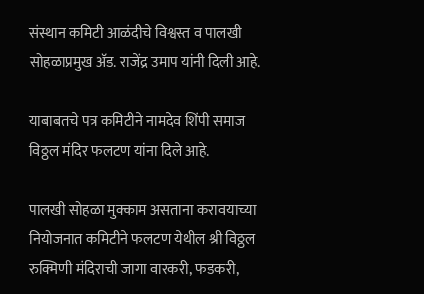संस्थान कमिटी आळंदीचे विश्वस्त व पालखी सोहळाप्रमुख अ‍ॅड. राजेंद्र उमाप यांनी दिली आहे.

याबाबतचे पत्र कमिटीने नामदेव शिंपी समाज विठ्ठल मंदिर फलटण यांना दिले आहे.

पालखी सोहळा मुक्काम असताना करावयाच्या नियोजनात कमिटीने फलटण येथील श्री विठ्ठल रुक्मिणी मंदिराची जागा वारकरी, फडकरी,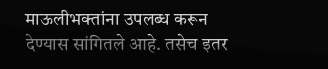माऊलीभक्तांना उपलब्ध करून देण्यास सांगितले आहे. तसेच इतर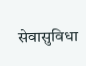सेवासुविधा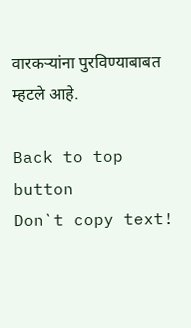वारकर्‍यांना पुरविण्याबाबत म्हटले आहे.

Back to top button
Don`t copy text!